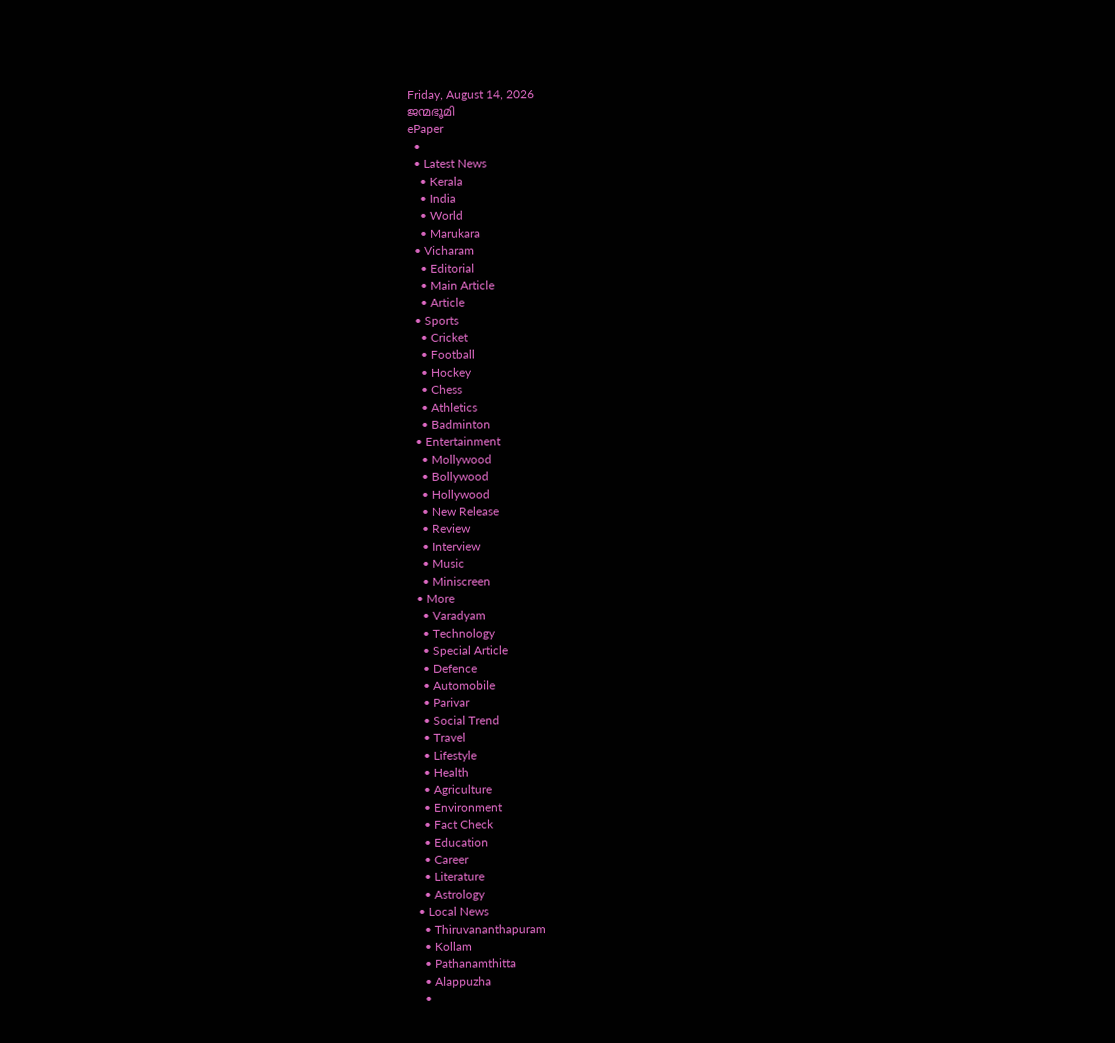Friday, August 14, 2026
ജന്മഭൂമി
ePaper
  •
  • Latest News
    • Kerala
    • India
    • World
    • Marukara
  • Vicharam
    • Editorial
    • Main Article
    • Article
  • Sports
    • Cricket
    • Football
    • Hockey
    • Chess
    • Athletics
    • Badminton
  • Entertainment
    • Mollywood
    • Bollywood
    • Hollywood
    • New Release
    • Review
    • Interview
    • Music
    • Miniscreen
  • More
    • Varadyam
    • Technology
    • Special Article
    • Defence
    • Automobile
    • Parivar
    • Social Trend
    • Travel
    • Lifestyle
    • Health
    • Agriculture
    • Environment
    • Fact Check
    • Education
    • Career
    • Literature
    • Astrology
  • Local News
    • Thiruvananthapuram
    • Kollam
    • Pathanamthitta
    • Alappuzha
    •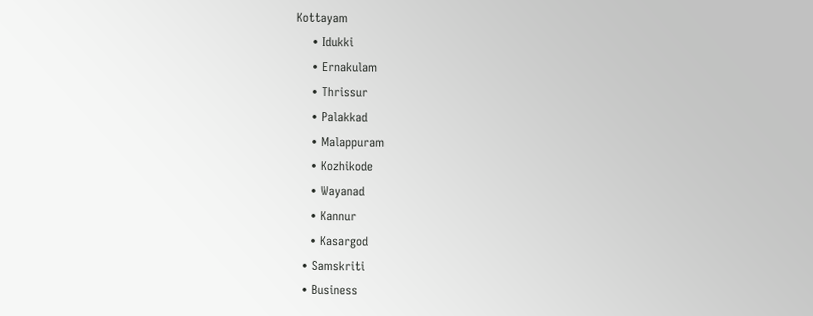Kottayam
    • Idukki
    • Ernakulam
    • Thrissur
    • Palakkad
    • Malappuram
    • Kozhikode
    • Wayanad
    • Kannur
    • Kasargod
  • Samskriti
  • Business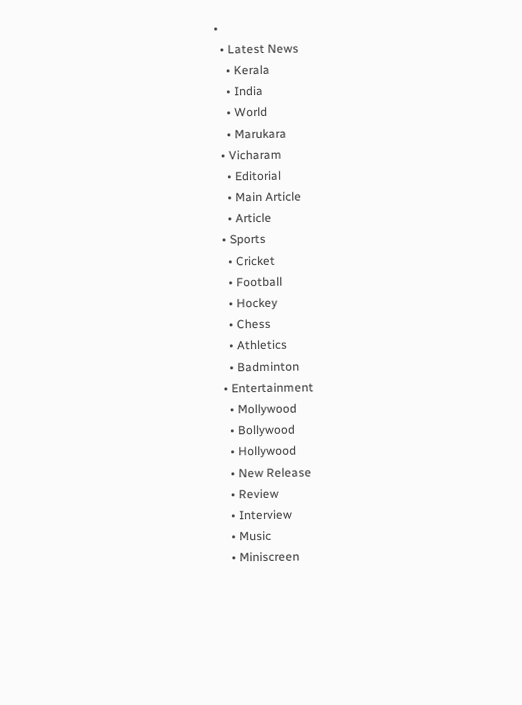•
  • Latest News
    • Kerala
    • India
    • World
    • Marukara
  • Vicharam
    • Editorial
    • Main Article
    • Article
  • Sports
    • Cricket
    • Football
    • Hockey
    • Chess
    • Athletics
    • Badminton
  • Entertainment
    • Mollywood
    • Bollywood
    • Hollywood
    • New Release
    • Review
    • Interview
    • Music
    • Miniscreen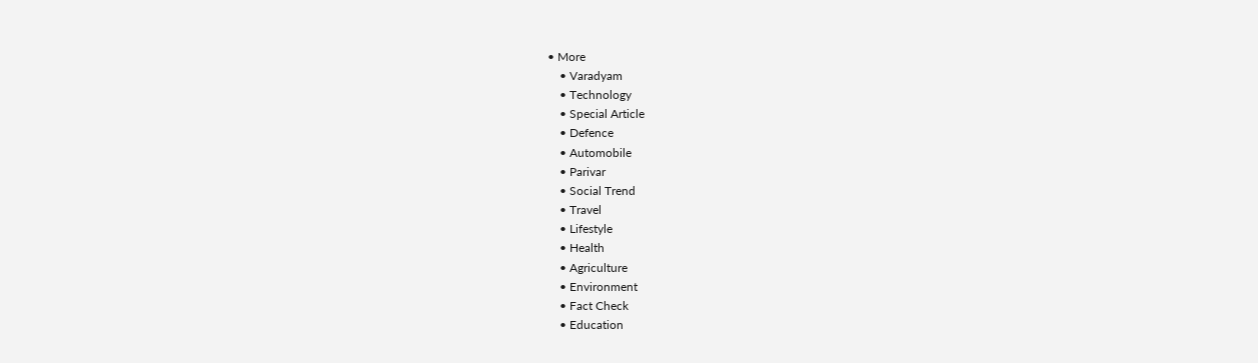• More
    • Varadyam
    • Technology
    • Special Article
    • Defence
    • Automobile
    • Parivar
    • Social Trend
    • Travel
    • Lifestyle
    • Health
    • Agriculture
    • Environment
    • Fact Check
    • Education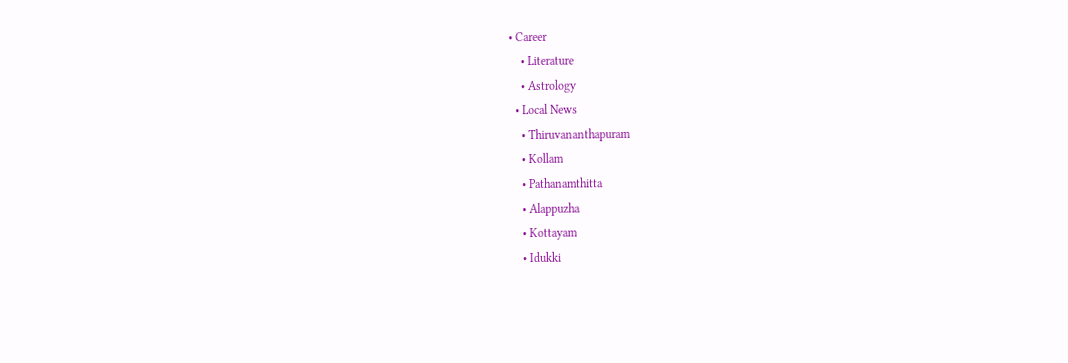• Career
    • Literature
    • Astrology
  • Local News
    • Thiruvananthapuram
    • Kollam
    • Pathanamthitta
    • Alappuzha
    • Kottayam
    • Idukki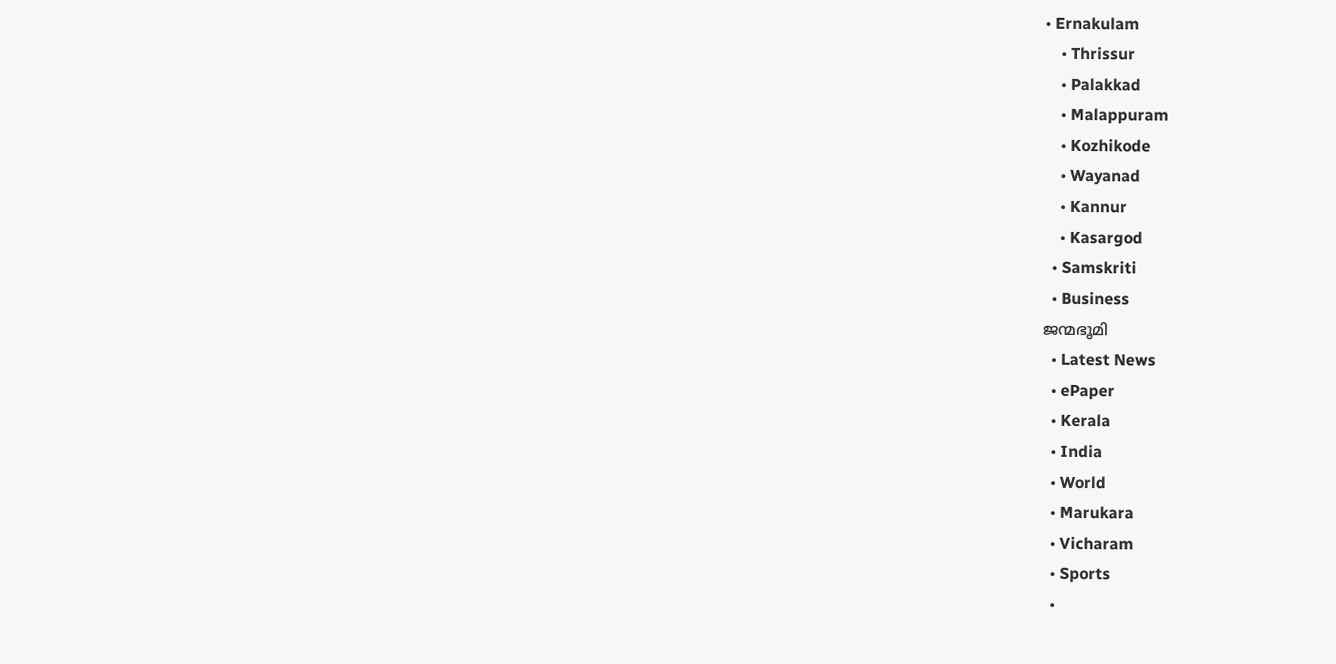• Ernakulam
    • Thrissur
    • Palakkad
    • Malappuram
    • Kozhikode
    • Wayanad
    • Kannur
    • Kasargod
  • Samskriti
  • Business
ജന്മഭൂമി
  • Latest News
  • ePaper
  • Kerala
  • India
  • World
  • Marukara
  • Vicharam
  • Sports
  •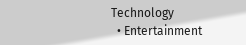Technology
  • Entertainment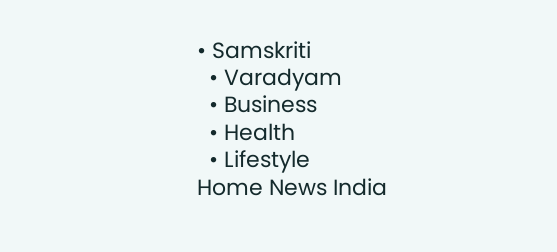• Samskriti
  • Varadyam
  • Business
  • Health
  • Lifestyle
Home News India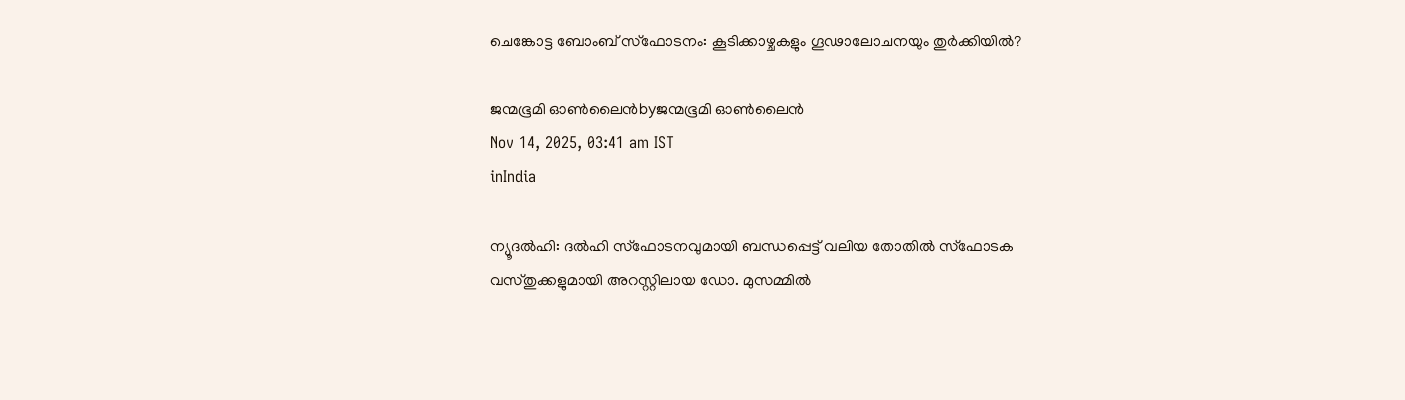ചെങ്കോട്ട ബോംബ് സ്‌ഫോടനം: കൂടിക്കാഴ്ചകളും ഗൂഢാലോചനയും തുര്‍ക്കിയില്‍?

ജന്മഭൂമി ഓണ്‍ലൈന്‍byജന്മഭൂമി ഓണ്‍ലൈന്‍
Nov 14, 2025, 03:41 am IST
inIndia

ന്യൂദല്‍ഹി: ദല്‍ഹി സ്‌ഫോടനവുമായി ബന്ധപ്പെട്ട് വലിയ തോതില്‍ സ്‌ഫോടക വസ്തുക്കളുമായി അറസ്റ്റിലായ ഡോ. മുസമ്മില്‍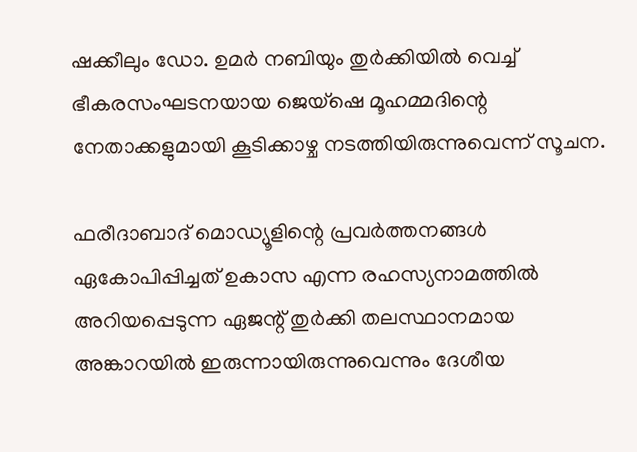ഷക്കീലും ഡോ. ഉമര്‍ നബിയും തുര്‍ക്കിയില്‍ വെച്ച് ഭീകരസംഘടനയായ ജെയ്ഷെ മൂഹമ്മദിന്റെ നേതാക്കളുമായി കൂടിക്കാഴ്ച നടത്തിയിരുന്നുവെന്ന് സൂചന.

ഫരീദാബാദ് മൊഡ്യൂളിന്റെ പ്രവര്‍ത്തനങ്ങള്‍ ഏകോപിപ്പിച്ചത് ഉകാസ എന്ന രഹസ്യനാമത്തില്‍ അറിയപ്പെടുന്ന ഏജന്റ് തുര്‍ക്കി തലസ്ഥാനമായ അങ്കാറയില്‍ ഇരുന്നായിരുന്നുവെന്നും ദേശീയ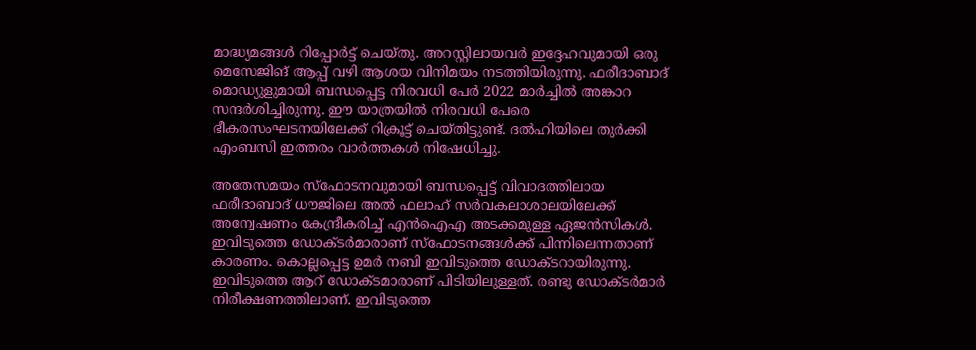മാദ്ധ്യമങ്ങള്‍ റിപ്പോര്‍ട്ട് ചെയ്തു. അറസ്റ്റിലായവര്‍ ഇദ്ദേഹവുമായി ഒരു മെസേജിങ് ആപ്പ് വഴി ആശയ വിനിമയം നടത്തിയിരുന്നു. ഫരീദാബാദ് മൊഡ്യുളുമായി ബന്ധപ്പെട്ട നിരവധി പേര്‍ 2022 മാര്‍ച്ചില്‍ അങ്കാറ സന്ദര്‍ശിച്ചിരുന്നു. ഈ യാത്രയില്‍ നിരവധി പേരെ ഭീകരസംഘടനയിലേക്ക് റിക്രൂട്ട് ചെയ്തിട്ടുണ്ട്. ദല്‍ഹിയിലെ തുര്‍ക്കി എംബസി ഇത്തരം വാര്‍ത്തകള്‍ നിഷേധിച്ചു.

അതേസമയം സ്‌ഫോടനവുമായി ബന്ധപ്പെട്ട് വിവാദത്തിലായ ഫരീദാബാദ് ധൗജിലെ അല്‍ ഫലാഹ് സര്‍വകലാശാലയിലേക്ക് അന്വേഷണം കേന്ദ്രീകരിച്ച് എന്‍ഐഎ അടക്കമുള്ള ഏജന്‍സികള്‍. ഇവിടുത്തെ ഡോക്ടര്‍മാരാണ് സ്‌ഫോടനങ്ങള്‍ക്ക് പിന്നിലെന്നതാണ് കാരണം. കൊല്ലപ്പെട്ട ഉമര്‍ നബി ഇവിടുത്തെ ഡോക്ടറായിരുന്നു. ഇവിടുത്തെ ആറ് ഡോക്ടമാരാണ് പിടിയിലുള്ളത്. രണ്ടു ഡോക്ടര്‍മാര്‍ നിരീക്ഷണത്തിലാണ്. ഇവിടുത്തെ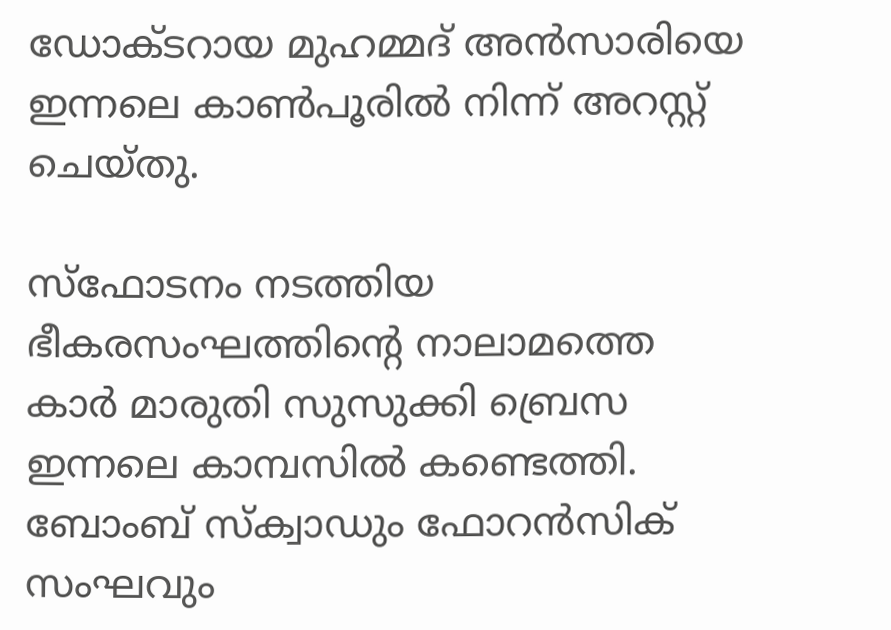ഡോക്ടറായ മുഹമ്മദ് അന്‍സാരിയെ ഇന്നലെ കാണ്‍പൂരില്‍ നിന്ന് അറസ്റ്റ് ചെയ്തു.

സ്ഫോടനം നടത്തിയ ഭീകരസംഘത്തിന്റെ നാലാമത്തെ കാര്‍ മാരുതി സുസുക്കി ബ്രെസ ഇന്നലെ കാമ്പസില്‍ കണ്ടെത്തി. ബോംബ് സ്‌ക്വാഡും ഫോറന്‍സിക് സംഘവും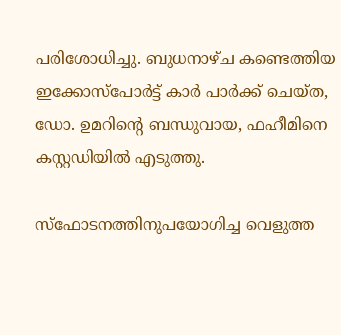പരിശോധിച്ചു. ബുധനാഴ്ച കണ്ടെത്തിയ ഇക്കോസ്പോര്‍ട്ട് കാര്‍ പാര്‍ക്ക് ചെയ്ത, ഡോ. ഉമറിന്റെ ബന്ധുവായ, ഫഹീമിനെ കസ്റ്റഡിയില്‍ എടുത്തു.

സ്ഫോടനത്തിനുപയോഗിച്ച വെളുത്ത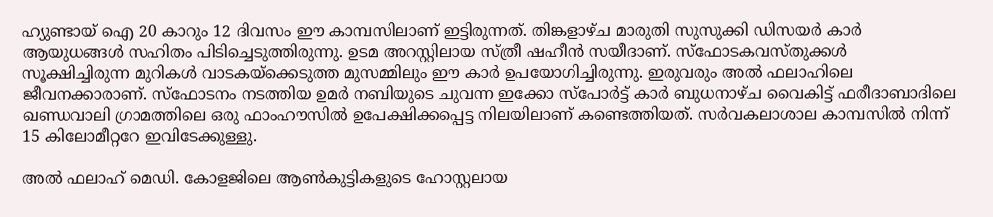ഹ്യുണ്ടായ് ഐ 20 കാറും 12 ദിവസം ഈ കാമ്പസിലാണ് ഇട്ടിരുന്നത്. തിങ്കളാഴ്ച മാരുതി സുസുക്കി ഡിസയര്‍ കാര്‍ ആയുധങ്ങള്‍ സഹിതം പിടിച്ചെടുത്തിരുന്നു. ഉടമ അറസ്റ്റിലായ സ്ത്രീ ഷഹീന്‍ സയീദാണ്. സ്ഫോടകവസ്തുക്കള്‍ സൂക്ഷിച്ചിരുന്ന മുറികള്‍ വാടകയ്‌ക്കെടുത്ത മുസമ്മിലും ഈ കാര്‍ ഉപയോഗിച്ചിരുന്നു. ഇരുവരും അല്‍ ഫലാഹിലെ ജീവനക്കാരാണ്. സ്ഫോടനം നടത്തിയ ഉമര്‍ നബിയുടെ ചുവന്ന ഇക്കോ സ്പോര്‍ട്ട് കാര്‍ ബുധനാഴ്ച വൈകിട്ട് ഫരീദാബാദിലെ ഖണ്ഡവാലി ഗ്രാമത്തിലെ ഒരു ഫാംഹൗസില്‍ ഉപേക്ഷിക്കപ്പെട്ട നിലയിലാണ് കണ്ടെത്തിയത്. സര്‍വകലാശാല കാമ്പസില്‍ നിന്ന് 15 കിലോമീറ്ററേ ഇവിടേക്കുള്ളു.

അല്‍ ഫലാഹ് മെഡി. കോളജിലെ ആണ്‍കുട്ടികളുടെ ഹോസ്റ്റലായ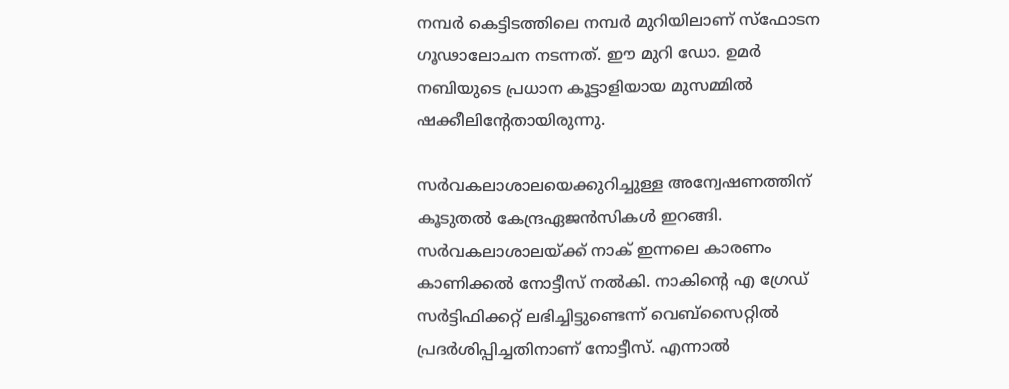നമ്പര്‍ കെട്ടിടത്തിലെ നമ്പര്‍ മുറിയിലാണ് സ്ഫോടന ഗൂഢാലോചന നടന്നത്. ഈ മുറി ഡോ. ഉമര്‍ നബിയുടെ പ്രധാന കൂട്ടാളിയായ മുസമ്മില്‍ ഷക്കീലിന്റേതായിരുന്നു.

സര്‍വകലാശാലയെക്കുറിച്ചുള്ള അന്വേഷണത്തിന് കൂടുതല്‍ കേന്ദ്രഏജന്‍സികള്‍ ഇറങ്ങി. സര്‍വകലാശാലയ്‌ക്ക് നാക് ഇന്നലെ കാരണം കാണിക്കല്‍ നോട്ടീസ് നല്‍കി. നാകിന്റെ എ ഗ്രേഡ് സര്‍ട്ടിഫിക്കറ്റ് ലഭിച്ചിട്ടുണ്ടെന്ന് വെബ്സൈറ്റില്‍ പ്രദര്‍ശിപ്പിച്ചതിനാണ് നോട്ടീസ്. എന്നാല്‍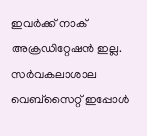ഇവര്‍ക്ക് നാക് അക്രഡിറ്റേഷന്‍ ഇല്ല. സര്‍വകലാശാല വെബ്സൈറ്റ് ഇപ്പോള്‍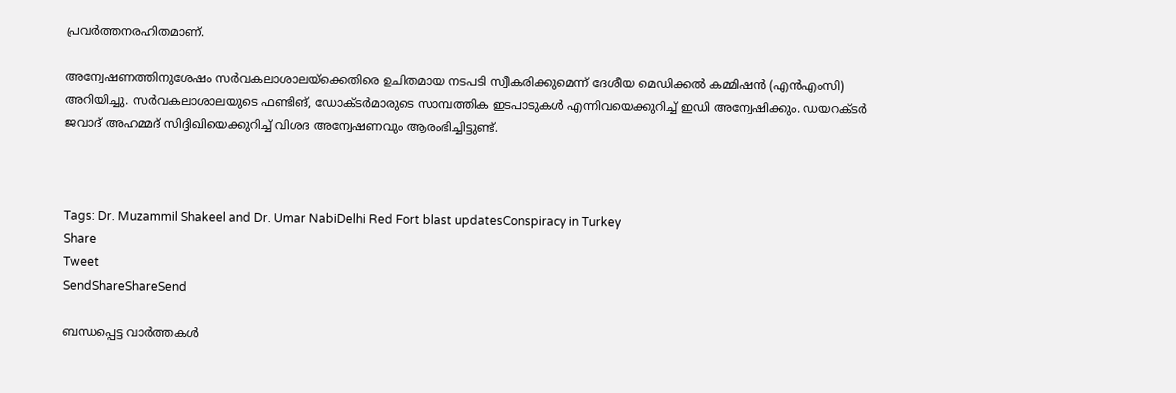പ്രവര്‍ത്തനരഹിതമാണ്.

അന്വേഷണത്തിനുശേഷം സര്‍വകലാശാലയ്‌ക്കെതിരെ ഉചിതമായ നടപടി സ്വീകരിക്കുമെന്ന് ദേശീയ മെഡിക്കല്‍ കമ്മിഷന്‍ (എന്‍എംസി) അറിയിച്ചു. സര്‍വകലാശാലയുടെ ഫണ്ടിങ്, ഡോക്ടര്‍മാരുടെ സാമ്പത്തിക ഇടപാടുകള്‍ എന്നിവയെക്കുറിച്ച് ഇഡി അന്വേഷിക്കും. ഡയറക്ടര്‍ ജവാദ് അഹമ്മദ് സിദ്ദിഖിയെക്കുറിച്ച് വിശദ അന്വേഷണവും ആരംഭിച്ചിട്ടുണ്ട്.



Tags: Dr. Muzammil Shakeel and Dr. Umar NabiDelhi Red Fort blast updatesConspiracy in Turkey
Share
Tweet
SendShareShareSend

ബന്ധപ്പെട്ട വാര്‍ത്തകള്‍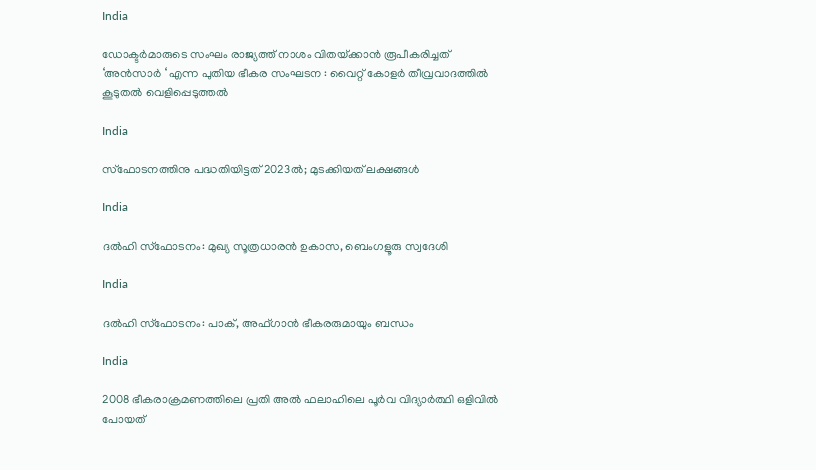India

ഡോക്ടർമാരുടെ സംഘം രാജ്യത്ത് നാശം വിതയ്‌ക്കാൻ രൂപീകരിച്ചത് ‘അൻസാർ ‘ എന്ന പുതിയ ഭീകര സംഘടന : വൈറ്റ് കോളർ തീവ്രവാദത്തിൽ കൂടുതൽ വെളിപ്പെടുത്തൽ

India

സ്‌ഫോടനത്തിനു പദ്ധതിയിട്ടത് 2023ല്‍; മുടക്കിയത് ലക്ഷങ്ങള്‍

India

ദല്‍ഹി സ്‌ഫോടനം: മുഖ്യ സൂത്രധാരന്‍ ഉകാസ, ബെംഗളൂരു സ്വദേശി

India

ദല്‍ഹി സ്‌ഫോടനം: പാക്, അഫ്ഗാന്‍ ഭീകരരുമായും ബന്ധം

India

2008 ഭീകരാക്രമണത്തിലെ പ്രതി അല്‍ ഫലാഹിലെ പൂര്‍വ വിദ്യാര്‍ത്ഥി ഒളിവില്‍ പോയത്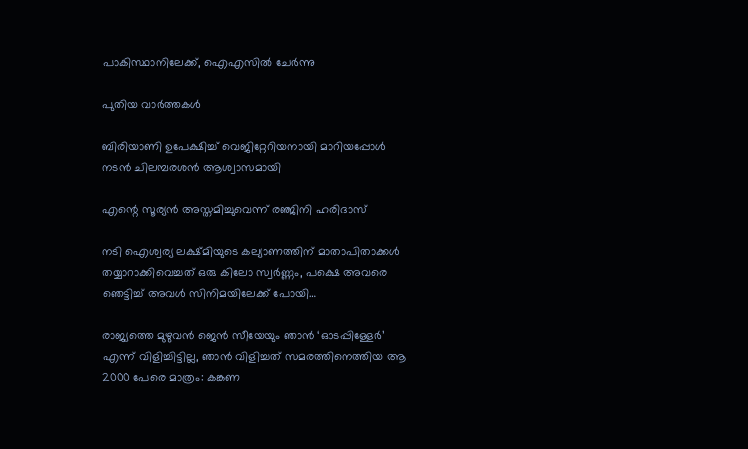പാകിസ്ഥാനിലേക്ക്, ഐഎസില്‍ ചേര്‍ന്നു

പുതിയ വാര്‍ത്തകള്‍

ബിരിയാണി ഉപേക്ഷിച്ച്‌ വെജിറ്റേറിയനായി മാറിയപ്പോള്‍ നടന്‍ ചിലമ്പരശൻ ആശ്വാസമായി

എന്റെ സൂര്യന്‍ അസ്തമിച്ചുവെന്ന് രഞ്ജിനി ഹരിദാസ്

നടി ഐശ്വര്യ ലക്ഷ്മിയുടെ കല്യാണത്തിന് മാതാപിതാക്കള്‍ തയ്യാറാക്കിവെച്ചത് ഒരു കിലോ സ്വര്‍ണ്ണം, പക്ഷെ അവരെ ഞെട്ടിച്ച് അവള്‍ സിനിമയിലേക്ക് പോയി…

രാജ്യത്തെ മുഴുവൻ ജെന്‍ സീയേയും ഞാൻ ‘ഓടപ്പിള്ളേര്‍’ എന്ന് വിളിച്ചിട്ടില്ല, ഞാന്‍ വിളിച്ചത് സമരത്തിനെത്തിയ ആ 2000 പേരെ മാത്രം: കങ്കണ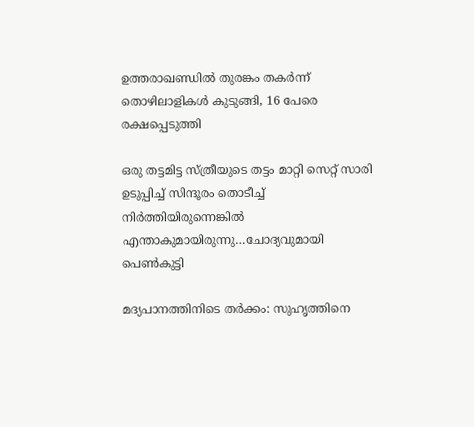ഉത്തരാഖണ്ഡില്‍ തുരങ്കം തകര്‍ന്ന് തൊഴിലാളികള്‍ കുടുങ്ങി, 16 പേരെ രക്ഷപ്പെടുത്തി

ഒരു തട്ടമിട്ട സ്ത്രീയുടെ തട്ടം മാറ്റി സെറ്റ് സാരി ഉടുപ്പിച്ച് സിന്ദൂരം തൊടീച്ച് നിർത്തിയിരുന്നെങ്കിൽ എന്താകുമായിരുന്നു…ചോദ്യവുമായി പെണ്‍കുട്ടി

മദ്യപാനത്തിനിടെ തര്‍ക്കം: സുഹൃത്തിനെ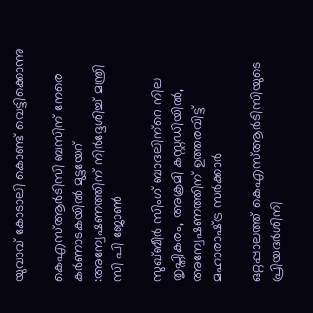യുവാവ് കോടാലി കൊണ്ട് വെട്ടിക്കൊന്നു

കെഎസ്ആര്‍ടിസി ബസിന് നേരെ കര്‍ണാടകയില്‍ മുട്ടയേറ് :അന്വേഷണത്തിന് നിര്‍ദ്ദേശിച്ച് മന്ത്രി സി പി ജോണ്‍

സുഖ്ബീര്‍ സിംഗ് ബാദലിന്‌റെ നില തൃപ്തികരം, അക്രമി കസ്റ്റഡിയില്‍, അന്വേഷണത്തിന് ഉത്തരവിട്ട് മഹാരാഷ്‌ട്ര സര്‍ക്കാര്‍

ഒറ്റപ്പാലത്ത് കെഎസ്ആര്‍ടിസിയുടെ പ്രിയദര്‍ശിനി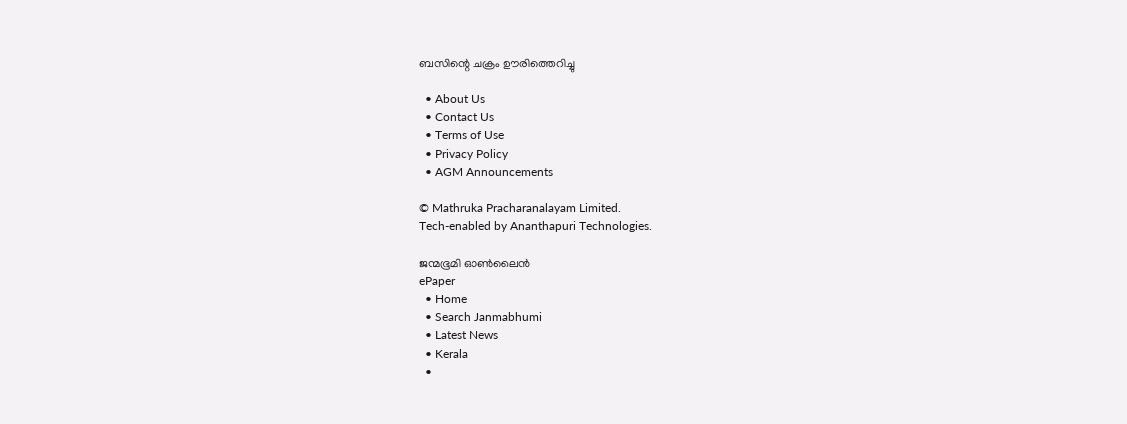ബസിന്റെ ചക്രം ഊരിത്തെറിച്ചു

  • About Us
  • Contact Us
  • Terms of Use
  • Privacy Policy
  • AGM Announcements

© Mathruka Pracharanalayam Limited.
Tech-enabled by Ananthapuri Technologies.

ജന്മഭൂമി ഓണ്‍ലൈന്‍
ePaper
  • Home
  • Search Janmabhumi
  • Latest News
  • Kerala
  •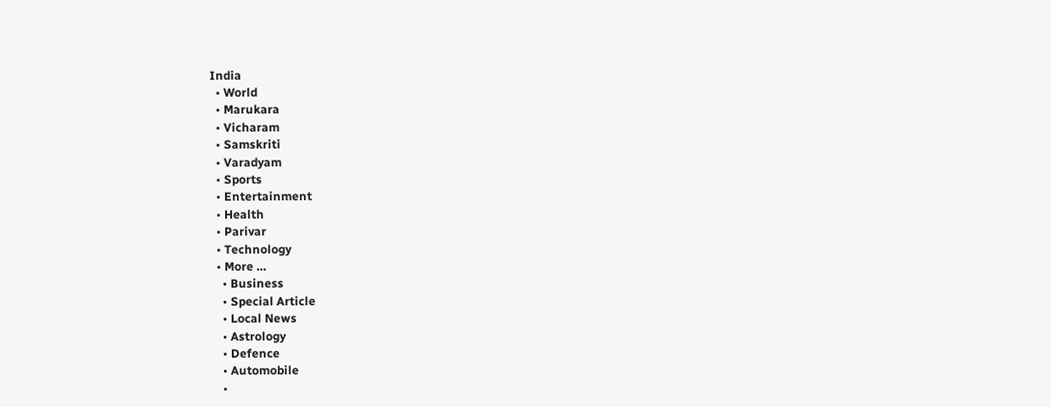India
  • World
  • Marukara
  • Vicharam
  • Samskriti
  • Varadyam
  • Sports
  • Entertainment
  • Health
  • Parivar
  • Technology
  • More …
    • Business
    • Special Article
    • Local News
    • Astrology
    • Defence
    • Automobile
    •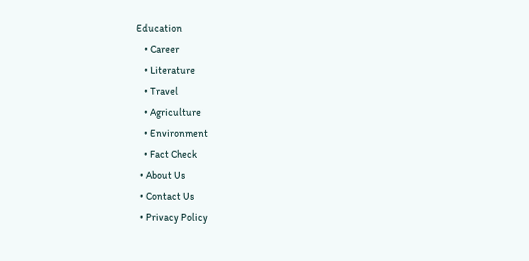Education
    • Career
    • Literature
    • Travel
    • Agriculture
    • Environment
    • Fact Check
  • About Us
  • Contact Us
  • Privacy Policy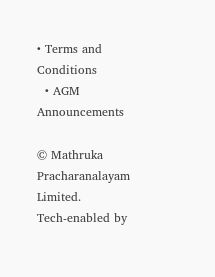• Terms and Conditions
  • AGM Announcements

© Mathruka Pracharanalayam Limited.
Tech-enabled by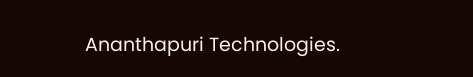Ananthapuri Technologies.